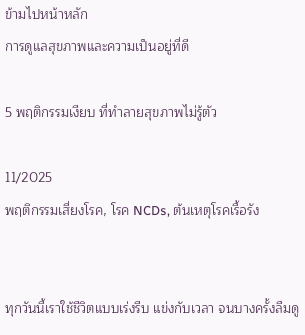ข้ามไปหน้าหลัก
การดูแลสุขภาพและความเป็นอยู่ที่ดี

5 พฤติกรรมเงียบ ที่ทําลายสุขภาพไม่รู้ตัว

11/2025
พฤติกรรมเสี่ยงโรค, โรค NCDs, ต้นเหตุโรคเรื้อรัง


ทุกวันนี้เราใช้ชีวิตแบบเร่งรีบ แข่งกับเวลา จนบางครั้งลืมดู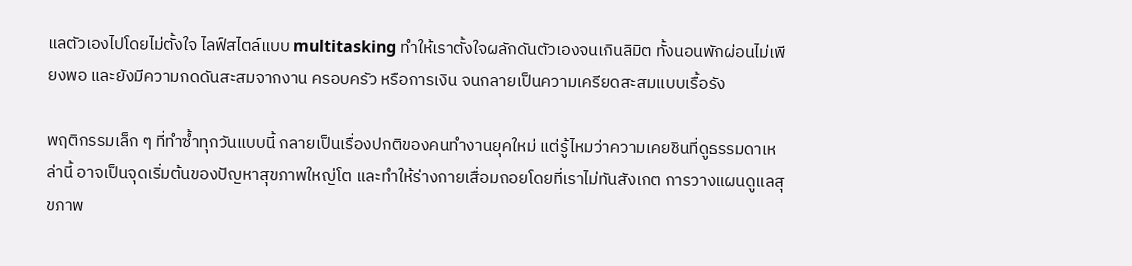แลตัวเองไปโดยไม่ตั้งใจ ไลฟ์สไตล์แบบ multitasking ทำให้เราตั้งใจผลักดันตัวเองจนเกินลิมิต ทั้งนอนพักผ่อนไม่เพียงพอ และยังมีความกดดันสะสมจากงาน ครอบครัว หรือการเงิน จนกลายเป็นความเครียดสะสมแบบเรื้อรัง

พฤติกรรมเล็ก ๆ ที่ทำซ้ำทุกวันแบบนี้ กลายเป็นเรื่องปกติของคนทำงานยุคใหม่ แต่รู้ไหมว่าความเคยชินที่ดูธรรมดาเหล่านี้ อาจเป็นจุดเริ่มต้นของปัญหาสุขภาพใหญ่โต และทำให้ร่างกายเสื่อมถอยโดยที่เราไม่ทันสังเกต การวางแผนดูแลสุขภาพ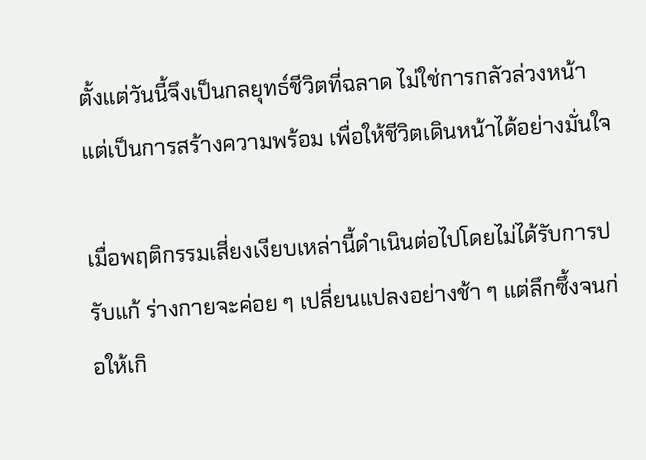ตั้งแต่วันนี้จึงเป็นกลยุทธ์ชีวิตที่ฉลาด ไม่ใช่การกลัวล่วงหน้า แต่เป็นการสร้างความพร้อม เพื่อให้ชีวิตเดินหน้าได้อย่างมั่นใจ

เมื่อพฤติกรรมเสี่ยงเงียบเหล่านี้ดำเนินต่อไปโดยไม่ได้รับการปรับแก้ ร่างกายจะค่อย ๆ เปลี่ยนแปลงอย่างช้า ๆ แต่ลึกซึ้งจนก่อให้เกิ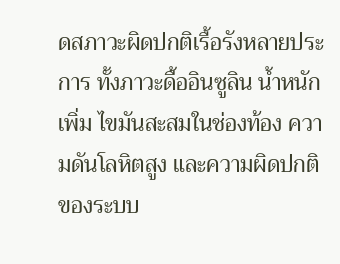ดสภาวะผิดปกติเรื้อรังหลายประการ ทั้งภาวะดื้ออินซูลิน น้ำหนักเพิ่ม ไขมันสะสมในช่องท้อง ความดันโลหิตสูง และความผิดปกติของระบบ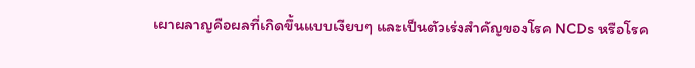เผาผลาญคือผลที่เกิดขึ้นแบบเงียบๆ และเป็นตัวเร่งสำคัญของโรค NCDs หรือโรค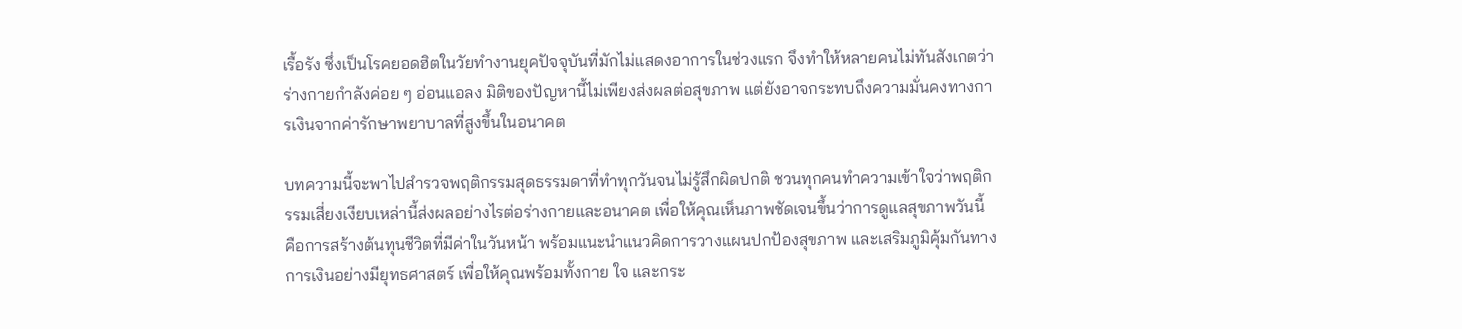เรื้อรัง ซึ่งเป็นโรคยอดฮิตในวัยทำงานยุคปัจจุบันที่มักไม่แสดงอาการในช่วงแรก จึงทำให้หลายคนไม่ทันสังเกตว่าร่างกายกำลังค่อย ๆ อ่อนแอลง มิติของปัญหานี้ไม่เพียงส่งผลต่อสุขภาพ แต่ยังอาจกระทบถึงความมั่นคงทางการเงินจากค่ารักษาพยาบาลที่สูงขึ้นในอนาคต

บทความนี้จะพาไปสำรวจพฤติกรรมสุดธรรมดาที่ทำทุกวันจนไม่รู้สึกผิดปกติ ชวนทุกคนทำความเข้าใจว่าพฤติกรรมเสี่ยงเงียบเหล่านี้ส่งผลอย่างไรต่อร่างกายและอนาคต เพื่อให้คุณเห็นภาพชัดเจนขึ้นว่าการดูแลสุขภาพวันนี้ คือการสร้างต้นทุนชีวิตที่มีค่าในวันหน้า พร้อมแนะนำแนวคิดการวางแผนปกป้องสุขภาพ และเสริมภูมิคุ้มกันทางการเงินอย่างมียุทธศาสตร์ เพื่อให้คุณพร้อมทั้งกาย ใจ และกระ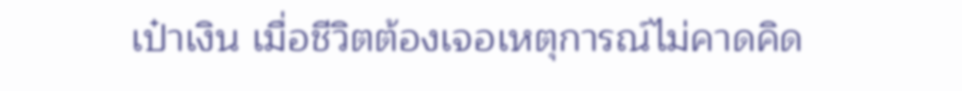เป๋าเงิน เมื่อชีวิตต้องเจอเหตุการณ์ไม่คาดคิด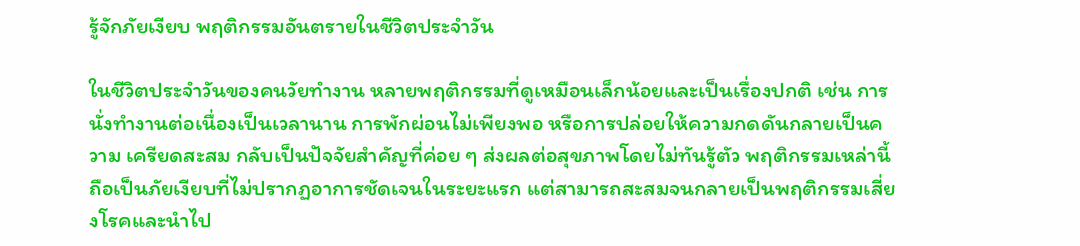รู้จักภัยเงียบ พฤติกรรมอันตรายในชีวิตประจำวัน

ในชีวิตประจำวันของคนวัยทำงาน หลายพฤติกรรมที่ดูเหมือนเล็กน้อยและเป็นเรื่องปกติ เช่น การนั่งทำงานต่อเนื่องเป็นเวลานาน การพักผ่อนไม่เพียงพอ หรือการปล่อยให้ความกดดันกลายเป็นความ เครียดสะสม กลับเป็นปัจจัยสำคัญที่ค่อย ๆ ส่งผลต่อสุขภาพโดยไม่ทันรู้ตัว พฤติกรรมเหล่านี้ถือเป็นภัยเงียบที่ไม่ปรากฏอาการชัดเจนในระยะแรก แต่สามารถสะสมจนกลายเป็นพฤติกรรมเสี่ยงโรคและนำไป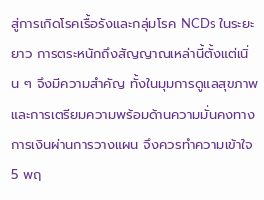สู่การเกิดโรคเรื้อรังและกลุ่มโรค NCDs ในระยะยาว การตระหนักถึงสัญญาณเหล่านี้ตั้งแต่เนิ่น ๆ จึงมีความสำคัญ ทั้งในมุมการดูแลสุขภาพและการเตรียมความพร้อมด้านความมั่นคงทางการเงินผ่านการวางแผน จึงควรทำความเข้าใจ 5 พฤ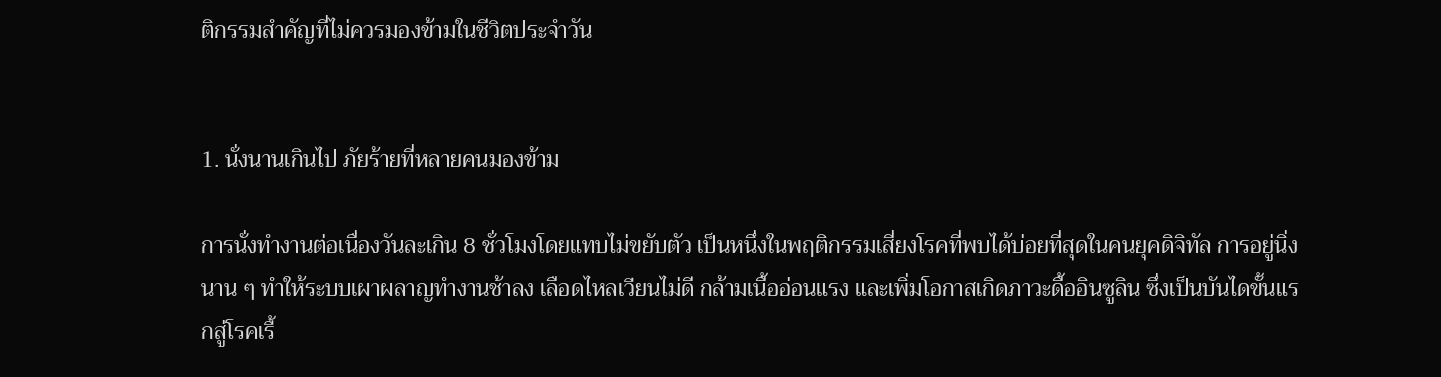ติกรรมสำคัญที่ไม่ควรมองข้ามในชีวิตประจำวัน


1. นั่งนานเกินไป ภัยร้ายที่หลายคนมองข้าม

การนั่งทำงานต่อเนื่องวันละเกิน 8 ชั่วโมงโดยแทบไม่ขยับตัว เป็นหนึ่งในพฤติกรรมเสี่ยงโรคที่พบได้บ่อยที่สุดในคนยุคดิจิทัล การอยู่นิ่งนาน ๆ ทำให้ระบบเผาผลาญทำงานช้าลง เลือดไหลเวียนไม่ดี กล้ามเนื้ออ่อนแรง และเพิ่มโอกาสเกิดภาวะดื้ออินซูลิน ซึ่งเป็นบันไดขั้นแรกสู่โรคเรื้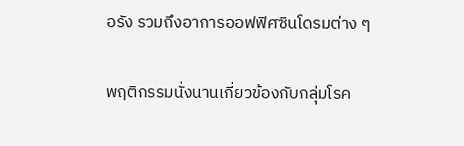อรัง รวมถึงอาการออฟฟิศซินโดรมต่าง ๆ

พฤติกรรมนั่งนานเกี่ยวข้องกับกลุ่มโรค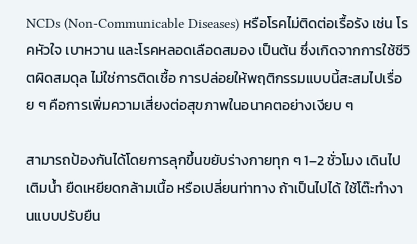NCDs (Non-Communicable Diseases) หรือโรคไม่ติดต่อเรื้อรัง เช่น โรคหัวใจ เบาหวาน และโรคหลอดเลือดสมอง เป็นต้น ซึ่งเกิดจากการใช้ชีวิตผิดสมดุล ไม่ใช่การติดเชื้อ การปล่อยให้พฤติกรรมแบบนี้สะสมไปเรื่อย ๆ คือการเพิ่มความเสี่ยงต่อสุขภาพในอนาคตอย่างเงียบ ๆ

สามารถป้องกันได้โดยการลุกขึ้นขยับร่างกายทุก ๆ 1–2 ชั่วโมง เดินไปเติมน้ำ ยืดเหยียดกล้ามเนื้อ หรือเปลี่ยนท่าทาง ถ้าเป็นไปได้ ใช้โต๊ะทำงานแบบปรับยืน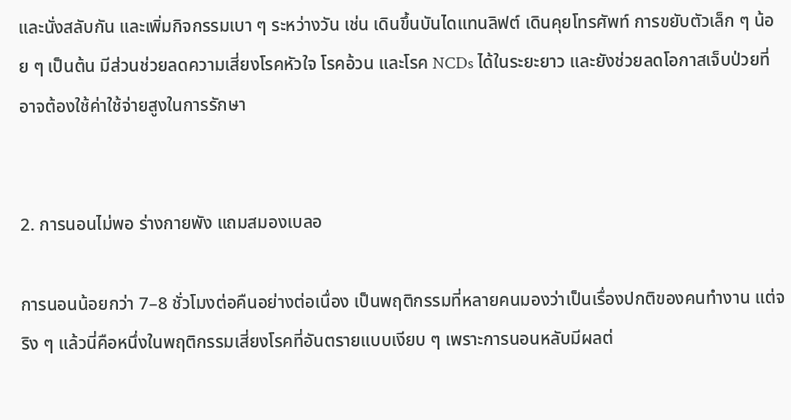และนั่งสลับกัน และเพิ่มกิจกรรมเบา ๆ ระหว่างวัน เช่น เดินขึ้นบันไดแทนลิฟต์ เดินคุยโทรศัพท์ การขยับตัวเล็ก ๆ น้อย ๆ เป็นต้น มีส่วนช่วยลดความเสี่ยงโรคหัวใจ โรคอ้วน และโรค NCDs ได้ในระยะยาว และยังช่วยลดโอกาสเจ็บป่วยที่อาจต้องใช้ค่าใช้จ่ายสูงในการรักษา


2. การนอนไม่พอ ร่างกายพัง แถมสมองเบลอ

การนอนน้อยกว่า 7–8 ชั่วโมงต่อคืนอย่างต่อเนื่อง เป็นพฤติกรรมที่หลายคนมองว่าเป็นเรื่องปกติของคนทำงาน แต่จริง ๆ แล้วนี่คือหนึ่งในพฤติกรรมเสี่ยงโรคที่อันตรายแบบเงียบ ๆ เพราะการนอนหลับมีผลต่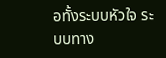อทั้งระบบหัวใจ ระบบทาง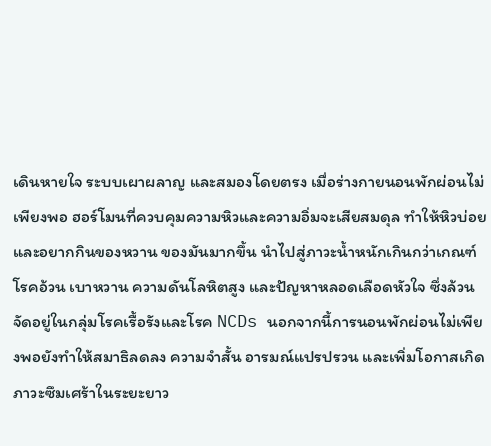เดินหายใจ ระบบเผาผลาญ และสมองโดยตรง เมื่อร่างกายนอนพักผ่อนไม่เพียงพอ ฮอร์โมนที่ควบคุมความหิวและความอิ่มจะเสียสมดุล ทำให้หิวบ่อยและอยากกินของหวาน ของมันมากขึ้น นำไปสู่ภาวะน้ำหนักเกินกว่าเกณฑ์ โรคอ้วน เบาหวาน ความดันโลหิตสูง และปัญหาหลอดเลือดหัวใจ ซึ่งล้วนจัดอยู่ในกลุ่มโรคเรื้อรังและโรค NCDs นอกจากนี้การนอนพักผ่อนไม่เพียงพอยังทำให้สมาธิลดลง ความจำสั้น อารมณ์แปรปรวน และเพิ่มโอกาสเกิดภาวะซึมเศร้าในระยะยาว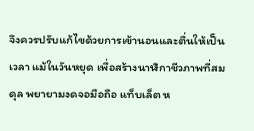จึงควรปรับแก้ไขด้วยการเข้านอนและตื่นให้เป็นเวลา แม้ในวันหยุด เพื่อสร้างนาฬิกาชีวภาพที่สมดุล พยายามงดจอมือถือ แท็บเล็ต ห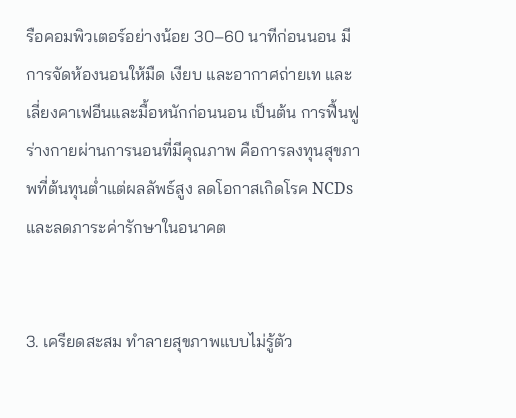รือคอมพิวเตอร์อย่างน้อย 30–60 นาทีก่อนนอน มีการจัดห้องนอนให้มืด เงียบ และอากาศถ่ายเท และเลี่ยงคาเฟอีนและมื้อหนักก่อนนอน เป็นต้น การฟื้นฟูร่างกายผ่านการนอนที่มีคุณภาพ คือการลงทุนสุขภาพที่ต้นทุนต่ำแต่ผลลัพธ์สูง ลดโอกาสเกิดโรค NCDs และลดภาระค่ารักษาในอนาคต


3. เครียดสะสม ทำลายสุขภาพแบบไม่รู้ตัว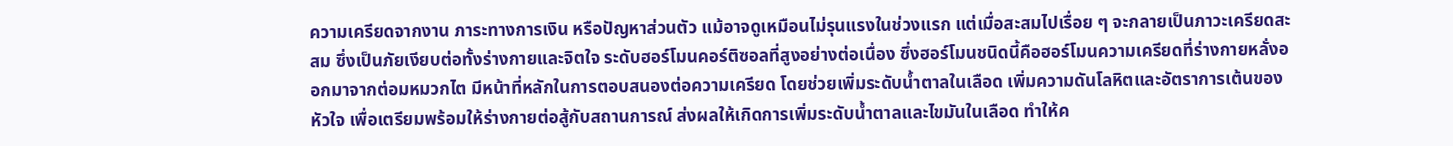ความเครียดจากงาน ภาระทางการเงิน หรือปัญหาส่วนตัว แม้อาจดูเหมือนไม่รุนแรงในช่วงแรก แต่เมื่อสะสมไปเรื่อย ๆ จะกลายเป็นภาวะเครียดสะสม ซึ่งเป็นภัยเงียบต่อทั้งร่างกายและจิตใจ ระดับฮอร์โมนคอร์ติซอลที่สูงอย่างต่อเนื่อง ซึ่งฮอร์โมนชนิดนี้คือฮอร์โมนความเครียดที่ร่างกายหลั่งออกมาจากต่อมหมวกไต มีหน้าที่หลักในการตอบสนองต่อความเครียด โดยช่วยเพิ่มระดับน้ำตาลในเลือด เพิ่มความดันโลหิตและอัตราการเต้นของหัวใจ เพื่อเตรียมพร้อมให้ร่างกายต่อสู้กับสถานการณ์ ส่งผลให้เกิดการเพิ่มระดับน้ำตาลและไขมันในเลือด ทำให้ค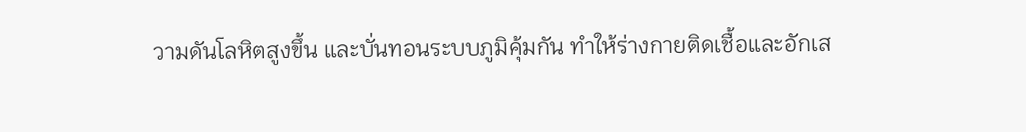วามดันโลหิตสูงขึ้น และบั่นทอนระบบภูมิคุ้มกัน ทำให้ร่างกายติดเชื้อและอักเส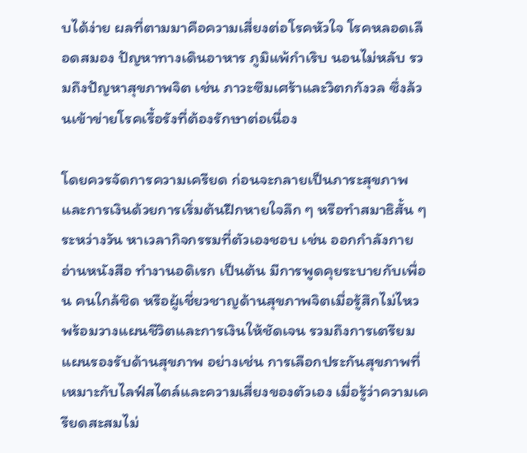บได้ง่าย ผลที่ตามมาคือความเสี่ยงต่อโรคหัวใจ โรคหลอดเลือดสมอง ปัญหาทางเดินอาหาร ภูมิแพ้กำเริบ นอนไม่หลับ รวมถึงปัญหาสุขภาพจิต เช่น ภาวะซึมเศร้าและวิตกกังวล ซึ่งล้วนเข้าข่ายโรคเรื้อรังที่ต้องรักษาต่อเนื่อง

โดยควรจัดการความเครียด ก่อนจะกลายเป็นภาระสุขภาพและการเงินด้วยการเริ่มต้นฝึกหายใจลึก ๆ หรือทำสมาธิสั้น ๆ ระหว่างวัน หาเวลากิจกรรมที่ตัวเองชอบ เช่น ออกกำลังกาย อ่านหนังสือ ทำงานอดิเรก เป็นต้น มีการพูดคุยระบายกับเพื่อน คนใกล้ชิด หรือผู้เชี่ยวชาญด้านสุขภาพจิตเมื่อรู้สึกไม่ไหว พร้อมวางแผนชีวิตและการเงินให้ชัดเจน รวมถึงการเตรียมแผนรองรับด้านสุขภาพ อย่างเช่น การเลือกประกันสุขภาพที่เหมาะกับไลฟ์สไตล์และความเสี่ยงของตัวเอง เมื่อรู้ว่าความเครียดสะสมไม่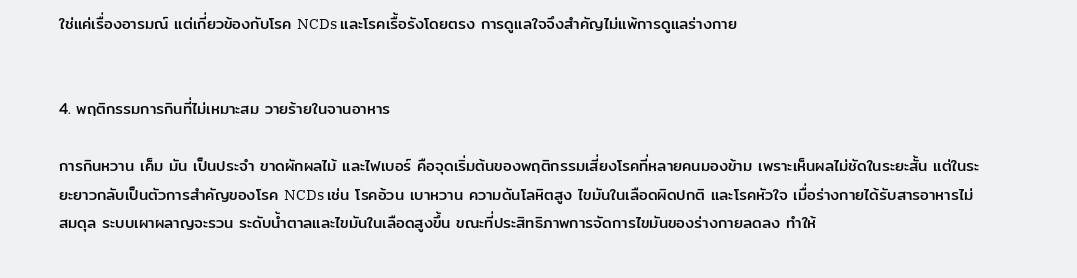ใช่แค่เรื่องอารมณ์ แต่เกี่ยวข้องกับโรค NCDs และโรคเรื้อรังโดยตรง การดูแลใจจึงสำคัญไม่แพ้การดูแลร่างกาย


4. พฤติกรรมการกินที่ไม่เหมาะสม วายร้ายในจานอาหาร

การกินหวาน เค็ม มัน เป็นประจำ ขาดผักผลไม้ และไฟเบอร์ คือจุดเริ่มต้นของพฤติกรรมเสี่ยงโรคที่หลายคนมองข้าม เพราะเห็นผลไม่ชัดในระยะสั้น แต่ในระยะยาวกลับเป็นตัวการสำคัญของโรค NCDs เช่น โรคอ้วน เบาหวาน ความดันโลหิตสูง ไขมันในเลือดผิดปกติ และโรคหัวใจ เมื่อร่างกายได้รับสารอาหารไม่สมดุล ระบบเผาผลาญจะรวน ระดับน้ำตาลและไขมันในเลือดสูงขึ้น ขณะที่ประสิทธิภาพการจัดการไขมันของร่างกายลดลง ทำให้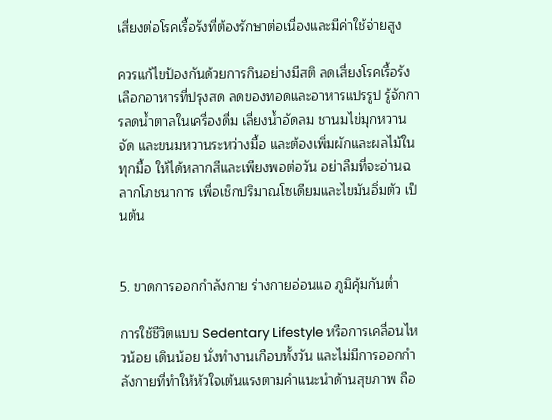เสี่ยงต่อโรคเรื้อรังที่ต้องรักษาต่อเนื่องและมีค่าใช้จ่ายสูง

ควรแก้ไขป้องกันด้วยการกินอย่างมีสติ ลดเสี่ยงโรคเรื้อรัง เลือกอาหารที่ปรุงสด ลดของทอดและอาหารแปรรูป รู้จักการลดน้ำตาลในเครื่องดื่ม เลี่ยงน้ำอัดลม ชานมไข่มุกหวานจัด และขนมหวานระหว่างมื้อ และต้องเพิ่มผักและผลไม้ในทุกมื้อ ให้ได้หลากสีและเพียงพอต่อวัน อย่าลืมที่จะอ่านฉลากโภชนาการ เพื่อเช็กปริมาณโซเดียมและไขมันอิ่มตัว เป็นต้น


5. ขาดการออกกำลังกาย ร่างกายอ่อนแอ ภูมิคุ้มกันต่ำ

การใช้ชีวิตแบบ Sedentary Lifestyle หรือการเคลื่อนไหวน้อย เดินน้อย นั่งทำงานเกือบทั้งวัน และไม่มีการออกกำลังกายที่ทำให้หัวใจเต้นแรงตามคำแนะนำด้านสุขภาพ ถือ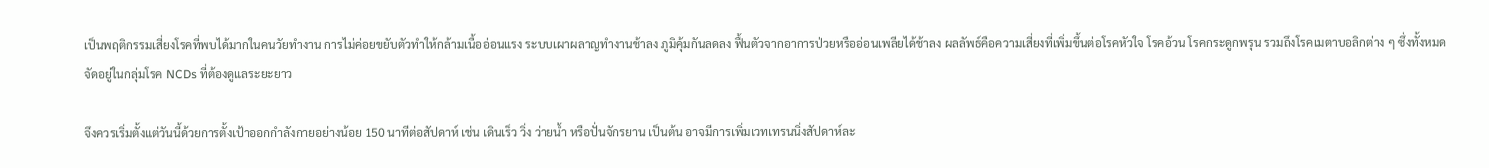เป็นพฤติกรรมเสี่ยงโรคที่พบได้มากในคนวัยทำงาน การไม่ค่อยขยับตัวทำให้กล้ามเนื้ออ่อนแรง ระบบเผาผลาญทำงานช้าลง ภูมิคุ้มกันลดลง ฟื้นตัวจากอาการป่วยหรืออ่อนเพลียได้ช้าลง ผลลัพธ์คือความเสี่ยงที่เพิ่มขึ้นต่อโรคหัวใจ โรคอ้วน โรคกระดูกพรุน รวมถึงโรคเมตาบอลิกต่าง ๆ ซึ่งทั้งหมดจัดอยู่ในกลุ่มโรค NCDs ที่ต้องดูแลระยะยาว

จึงควรเริ่มตั้งแต่วันนี้ด้วยการตั้งเป้าออกกำลังกายอย่างน้อย 150 นาทีต่อสัปดาห์ เช่น เดินเร็ว วิ่ง ว่ายน้ำ หรือปั่นจักรยาน เป็นต้น อาจมีการเพิ่มเวทเทรนนิ่งสัปดาห์ละ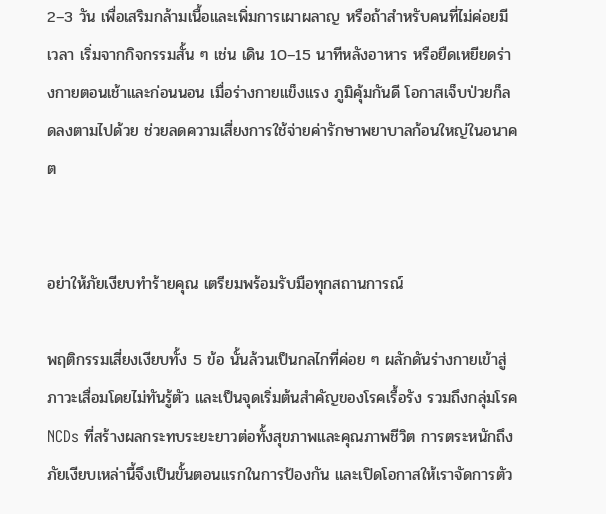2–3 วัน เพื่อเสริมกล้ามเนื้อและเพิ่มการเผาผลาญ หรือถ้าสำหรับคนที่ไม่ค่อยมีเวลา เริ่มจากกิจกรรมสั้น ๆ เช่น เดิน 10–15 นาทีหลังอาหาร หรือยืดเหยียดร่างกายตอนเช้าและก่อนนอน เมื่อร่างกายแข็งแรง ภูมิคุ้มกันดี โอกาสเจ็บป่วยก็ลดลงตามไปด้วย ช่วยลดความเสี่ยงการใช้จ่ายค่ารักษาพยาบาลก้อนใหญ่ในอนาคต


อย่าให้ภัยเงียบทำร้ายคุณ เตรียมพร้อมรับมือทุกสถานการณ์

พฤติกรรมเสี่ยงเงียบทั้ง 5 ข้อ นั้นล้วนเป็นกลไกที่ค่อย ๆ ผลักดันร่างกายเข้าสู่ภาวะเสื่อมโดยไม่ทันรู้ตัว และเป็นจุดเริ่มต้นสำคัญของโรคเรื้อรัง รวมถึงกลุ่มโรค NCDs ที่สร้างผลกระทบระยะยาวต่อทั้งสุขภาพและคุณภาพชีวิต การตระหนักถึงภัยเงียบเหล่านี้จึงเป็นขั้นตอนแรกในการป้องกัน และเปิดโอกาสให้เราจัดการตัว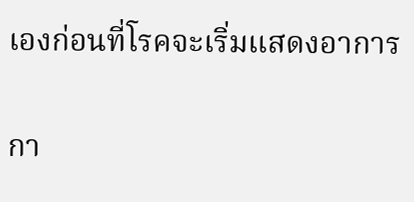เองก่อนที่โรคจะเริ่มแสดงอาการ

กา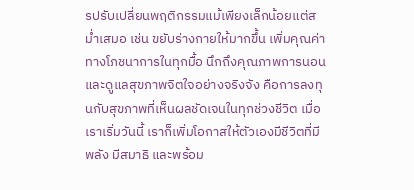รปรับเปลี่ยนพฤติกรรมแม้เพียงเล็กน้อยแต่สม่ำเสมอ เช่น ขยับร่างกายให้มากขึ้น เพิ่มคุณค่าทางโภชนาการในทุกมื้อ นึกถึงคุณภาพการนอน และดูแลสุขภาพจิตใจอย่างจริงจัง คือการลงทุนกับสุขภาพที่เห็นผลชัดเจนในทุกช่วงชีวิต เมื่อเราเริ่มวันนี้ เราก็เพิ่มโอกาสให้ตัวเองมีชีวิตที่มีพลัง มีสมาธิ และพร้อม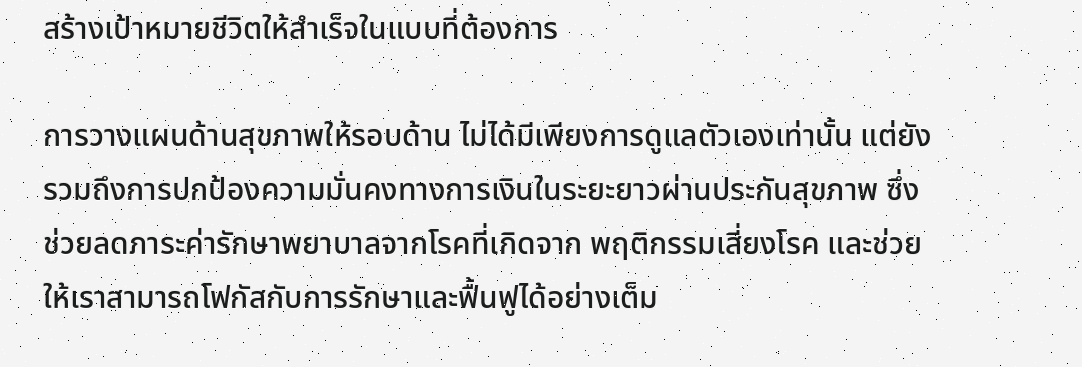สร้างเป้าหมายชีวิตให้สำเร็จในแบบที่ต้องการ

การวางแผนด้านสุขภาพให้รอบด้าน ไม่ได้มีเพียงการดูแลตัวเองเท่านั้น แต่ยังรวมถึงการปกป้องความมั่นคงทางการเงินในระยะยาวผ่านประกันสุขภาพ ซึ่งช่วยลดภาระค่ารักษาพยาบาลจากโรคที่เกิดจาก พฤติกรรมเสี่ยงโรค และช่วยให้เราสามารถโฟกัสกับการรักษาและฟื้นฟูได้อย่างเต็ม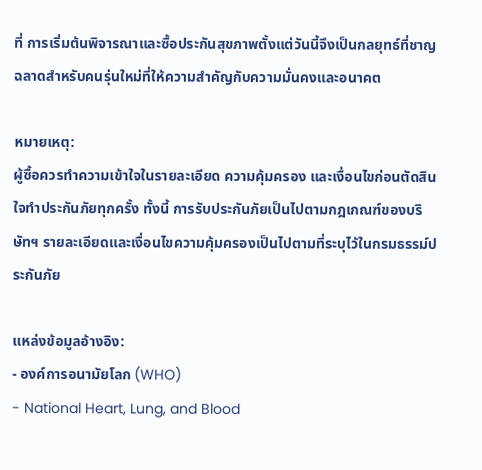ที่ การเริ่มต้นพิจารณาและซื้อประกันสุขภาพตั้งแต่วันนี้จึงเป็นกลยุทธ์ที่ชาญฉลาดสำหรับคนรุ่นใหม่ที่ให้ความสำคัญกับความมั่นคงและอนาคต

หมายเหตุ:
ผู้ซื้อควรทำความเข้าใจในรายละเอียด ความคุ้มครอง และเงื่อนไขก่อนตัดสินใจทำประกันภัยทุกครั้ง ทั้งนี้ การรับประกันภัยเป็นไปตามกฎเกณฑ์ของบริษัทฯ รายละเอียดและเงื่อนไขความคุ้มครองเป็นไปตามที่ระบุไว้ในกรมธรรม์ประกันภัย

แหล่งข้อมูลอ้างอิง:
- องค์การอนามัยโลก (WHO)
- National Heart, Lung, and Blood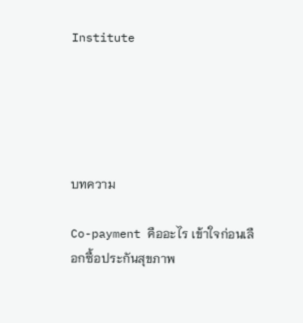Institute





บทความ

Co-payment คืออะไร เข้าใจก่อนเลือกซื้อประกันสุขภาพ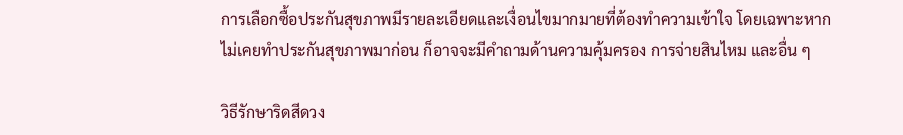การเลือกซื้อประกันสุขภาพมีรายละเอียดและเงื่อนไขมากมายที่ต้องทำความเข้าใจ โดยเฉพาะหากไม่เคยทำประกันสุขภาพมาก่อน ก็อาจจะมีคำถามด้านความคุ้มครอง การจ่ายสินไหม และอื่น ๆ

วิธีรักษาริดสีดวง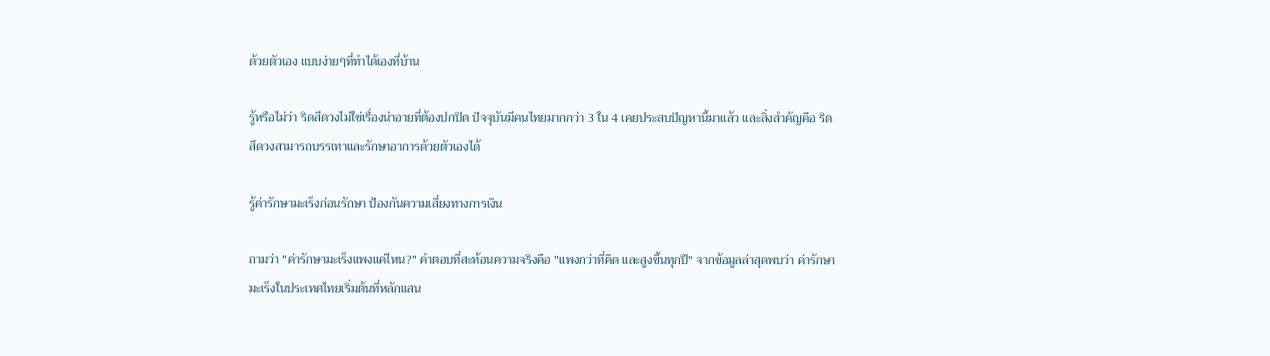ด้วยตัวเอง แบบง่ายๆที่ทำได้เองที่บ้าน

รู้หรือไม่ว่า ริดสีดวงไม่ใช่เรื่องน่าอายที่ต้องปกปิด ปัจจุบันมีคนไทยมากกว่า 3 ใน 4 เคยประสบปัญหานี้มาแล้ว และสิ่งสำคัญคือ ริดสีดวงสามารถบรรเทาและรักษาอาการด้วยตัวเองได้

รู้ค่ารักษามะเร็งก่อนรักษา ป้องกันความเสี่ยงทางการเงิน

ถามว่า "ค่ารักษามะเร็งแพงแค่ไหน?" คำตอบที่สะท้อนความจริงคือ "แพงกว่าที่คิด และสูงขึ้นทุกปี" จากข้อมูลล่าสุดพบว่า ค่ารักษามะเร็งในประเทศไทยเริ่มต้นที่หลักแสน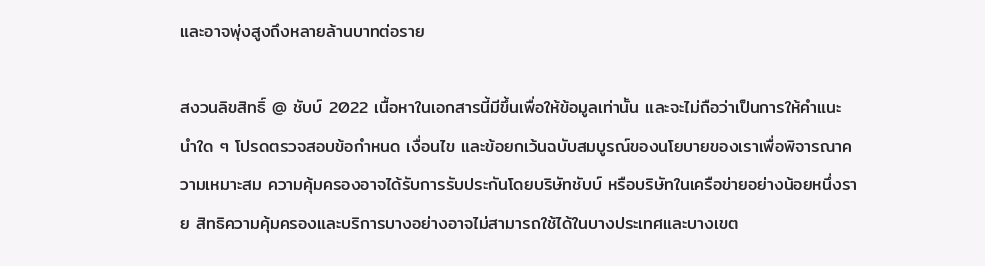และอาจพุ่งสูงถึงหลายล้านบาทต่อราย

สงวนลิขสิทธิ์ @ ชับบ์ 2022 เนื้อหาในเอกสารนี้มีขึ้นเพื่อให้ข้อมูลเท่านั้น และจะไม่ถือว่าเป็นการให้คำแนะนำใด ๆ โปรดตรวจสอบข้อกำหนด เงื่อนไข และข้อยกเว้นฉบับสมบูรณ์ของนโยบายของเราเพื่อพิจารณาความเหมาะสม ความคุ้มครองอาจได้รับการรับประกันโดยบริษัทชับบ์ หรือบริษัทในเครือข่ายอย่างน้อยหนึ่งราย สิทธิความคุ้มครองและบริการบางอย่างอาจไม่สามารถใช้ได้ในบางประเทศและบางเขต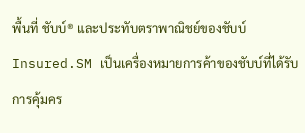พื้นที่ ชับบ์® และประทับตราพาณิชย์ของชับบ์ Insured.SM เป็นเครื่องหมายการค้าของชับบ์ที่ได้รับการคุ้มคร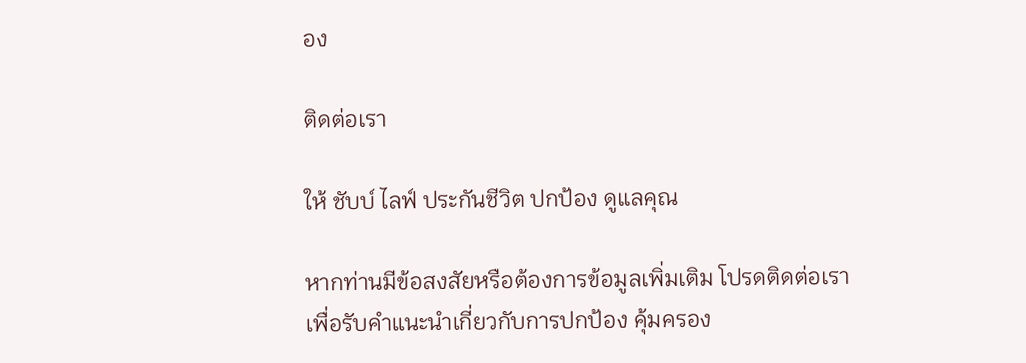อง

ติดต่อเรา

ให้ ชับบ์ ไลฟ์ ประกันชีวิต ปกป้อง ดูแลคุณ

หากท่านมีข้อสงสัยหรือต้องการข้อมูลเพิ่มเติม โปรดติดต่อเรา เพื่อรับคําแนะนําเกี่ยวกับการปกป้อง คุ้มครอง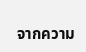จากความ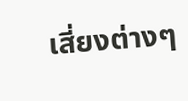เสี่ยงต่างๆ